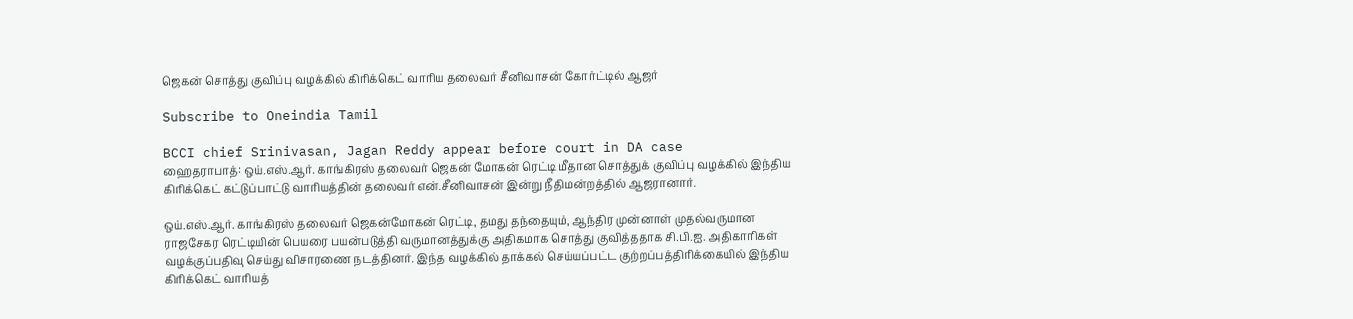ஜெகன் சொத்து குவிப்பு வழக்கில் கிரிக்கெட் வாரிய தலைவர் சீனிவாசன் கோர்ட்டில் ஆஜர்

Subscribe to Oneindia Tamil

BCCI chief Srinivasan, Jagan Reddy appear before court in DA case
ஹைதராபாத்: ஒய்.எஸ்.ஆர். காங்கிரஸ் தலைவர் ஜெகன் மோகன் ரெட்டி மீதான சொத்துக் குவிப்பு வழக்கில் இந்திய கிரிக்கெட் கட்டுப்பாட்டு வாரியத்தின் தலைவர் என்.சீனிவாசன் இன்று நீதிமன்றத்தில் ஆஜரானார்.

ஒய்.எஸ்.ஆர். காங்கிரஸ் தலைவர் ஜெகன்மோகன் ரெட்டி, தமது தந்தையும், ஆந்திர முன்னாள் முதல்வருமான ராஜசேகர ரெட்டியின் பெயரை பயன்படுத்தி வருமானத்துக்கு அதிகமாக சொத்து குவித்ததாக சி.பி.ஐ. அதிகாரிகள் வழக்குப்பதிவு செய்து விசாரணை நடத்தினர். இந்த வழக்கில் தாக்கல் செய்யப்பட்ட குற்றப்பத்திரிக்கையில் இந்திய கிரிக்கெட் வாரியத்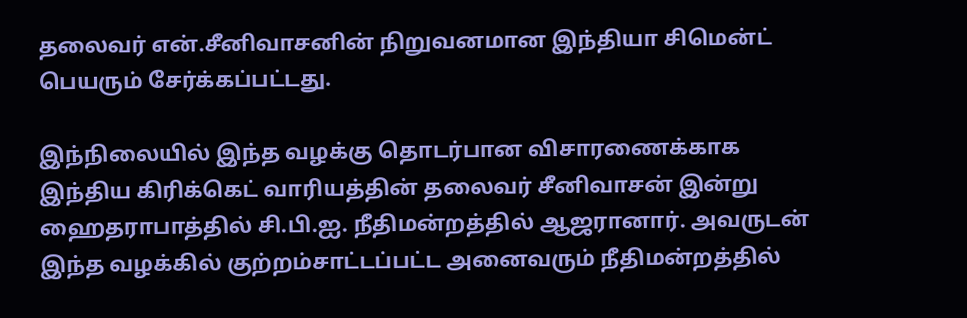தலைவர் என்.சீனிவாசனின் நிறுவனமான இந்தியா சிமென்ட் பெயரும் சேர்க்கப்பட்டது.

இந்நிலையில் இந்த வழக்கு தொடர்பான விசாரணைக்காக இந்திய கிரிக்கெட் வாரியத்தின் தலைவர் சீனிவாசன் இன்று ஹைதராபாத்தில் சி.பி.ஐ. நீதிமன்றத்தில் ஆஜரானார். அவருடன் இந்த வழக்கில் குற்றம்சாட்டப்பட்ட அனைவரும் நீதிமன்றத்தில்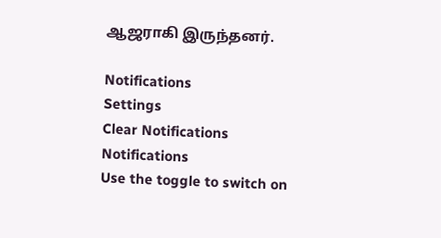ஆஜராகி இருந்தனர்.

Notifications
Settings
Clear Notifications
Notifications
Use the toggle to switch on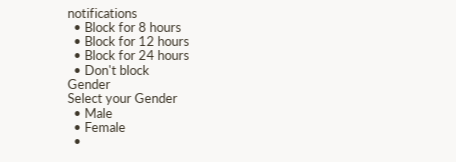notifications
  • Block for 8 hours
  • Block for 12 hours
  • Block for 24 hours
  • Don't block
Gender
Select your Gender
  • Male
  • Female
  •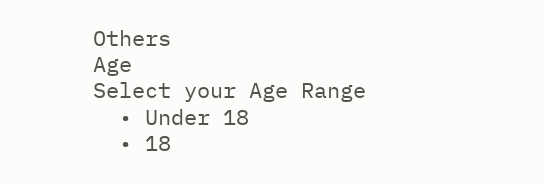Others
Age
Select your Age Range
  • Under 18
  • 18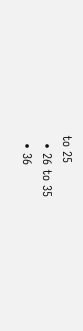to 25
  • 26 to 35
  • 36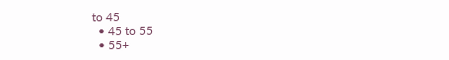to 45
  • 45 to 55
  • 55+